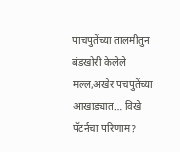पाचपुतेंच्या तालमीतुन बंडखोरी केलेले मल्ल,अखेर पचपुतेंच्या आखाड्यात… विखे पॅटर्नचा परिणाम?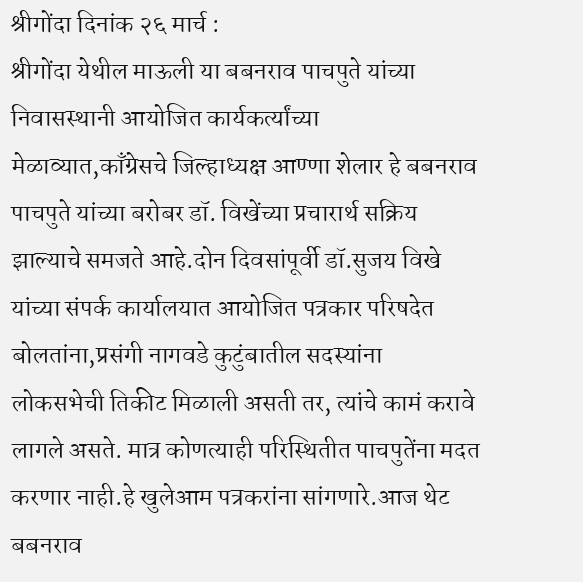श्रीगोंदा दिनांक २६ मार्च :
श्रीगोंदा येथील माऊली या बबनराव पाचपुते यांच्या निवासस्थानी आयोजित कार्यकर्त्यांच्या मेळाव्यात,काँग्रेसचे जिल्हाध्यक्ष आण्णा शेलार हे बबनराव पाचपुते यांच्या बरोबर डॉ. विखेंच्या प्रचारार्थ सक्रिय झाल्याचे समजते आहे.दोन दिवसांपूर्वी डॉ.सुजय विखे यांच्या संपर्क कार्यालयात आयोजित पत्रकार परिषदेत बोलतांना,प्रसंगी नागवडे कुटुंबातील सदस्यांना लोकसभेची तिकीट मिळाली असती तर, त्यांचे कामं करावे लागले असते. मात्र कोणत्याही परिस्थितीत पाचपुतेंना मदत करणार नाही.हे खुलेआम पत्रकरांना सांगणारे.आज थेट बबनराव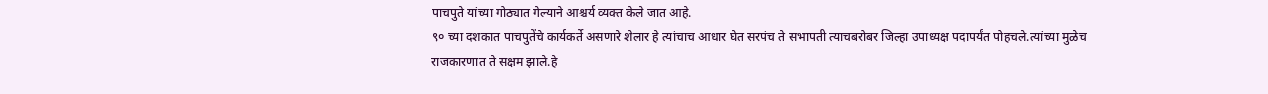पाचपुते यांच्या गोठ्यात गेल्याने आश्चर्य व्यक्त केले जात आहे.
९० च्या दशकात पाचपुतेंचे कार्यकर्ते असणारे शेलार हे त्यांचाच आधार घेत सरपंच ते सभापती त्याचबरोबर जिल्हा उपाध्यक्ष पदापर्यंत पोहचले.त्यांच्या मुळेच राजकारणात ते सक्षम झाले.हे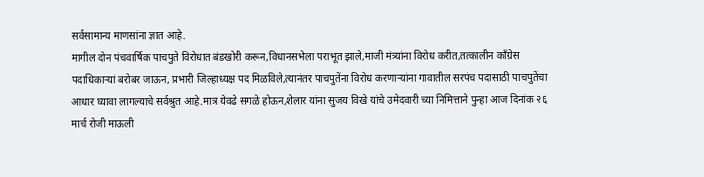सर्वसामान्य माणसांना ज्ञात आहे.
मागील दोन पंचवार्षिक पाचपुते विरोधात बंडखोरी करून,विधानसभेला पराभूत झाले,माजी मंत्र्यांना विरोध करीत,तत्कालीन काँग्रेस पदाधिकाऱ्यां बरोबर जाऊन, प्रभारी जिल्हाध्यक्ष पद मिळविले,त्यानंतर पाचपुतेंना विरोध करणाऱ्यांना गावातील सरपंच पदासाठी पाचपुतेंचा आधार घ्यावा लागल्याचे सर्वश्रुत आहे.मात्र येवढे सगळे होऊन,शेलार यांना सुजय विखे यांचे उमेदवारी च्या निमित्ताने पुन्हा आज दिनांक २६ मार्च रोजी माऊली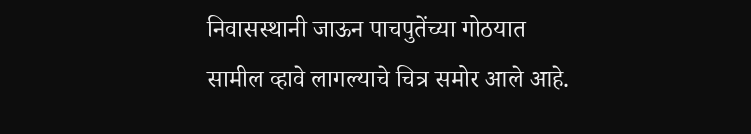निवासस्थानी जाऊन पाचपुतेंच्या गोठयात सामील व्हावे लागल्याचे चित्र समोर आले आहे.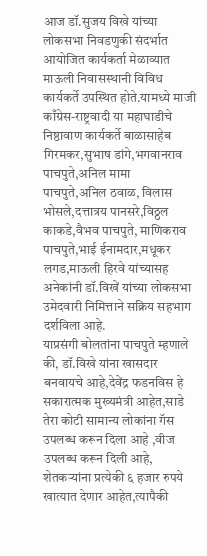आज डॉ.सुजय विखे यांच्या लोकसभा निवडणुकी संदर्भात आयोजित कार्यकर्ता मेळाव्यात माऊली निवासस्थानी विविध कार्यकर्ते उपस्थित होते.यामध्ये माजी काँग्रेस-राष्ट्रवादी या महाघाडीचे निष्ठावाण कार्यकर्ते बाळासाहेब गिरमकर,सुभाष डांगे,भगवानराव पाचपुते,अनिल मामा पाचपुते,अनिल ठवाळ, विलास भोसले,दत्तात्रय पानसरे,विठ्ठल काकडे,वैभव पाचपुते, माणिकराव पाचपुते,भाई ईनामदार,मधूकर लगड,माऊली हिरवे यांच्यासह अनेकांनी डॉ.विखें यांच्या लोकसभा उमेदवारी निमित्ताने सक्रिय सहभाग दर्शविला आहे.
याप्रसंगी बोलतांना पाचपुते म्हणाले की, डॉ.विखे यांना खासदार बनवायचे आहे,देवेंद्र फडनविस हे सकारात्मक मुख्यमंत्री आहेत,साडे तेरा कोटी सामान्य लोकांना गॅस उपलब्ध करून दिला आहे ,वीज उपलब्ध करून दिली आहे, शेतकऱ्यांना प्रत्येकी ६ हजार रुपये खात्यात देणार आहेत,त्यापैकी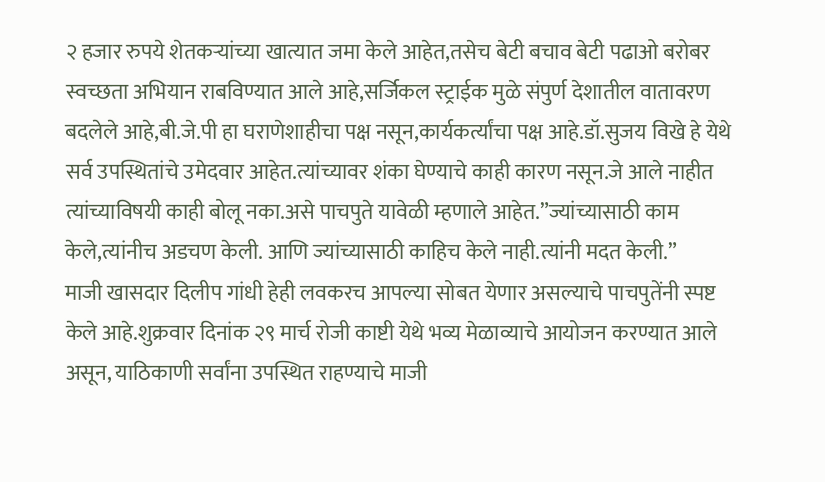२ हजार रुपये शेतकऱ्यांच्या खात्यात जमा केले आहेत,तसेच बेटी बचाव बेटी पढाओ बरोबर स्वच्छता अभियान राबविण्यात आले आहे,सर्जिकल स्ट्राईक मुळे संपुर्ण देशातील वातावरण बदलेले आहे,बी.जे.पी हा घराणेशाहीचा पक्ष नसून,कार्यकर्त्यांचा पक्ष आहे.डॉ.सुजय विखे हे येथे सर्व उपस्थितांचे उमेदवार आहेत.त्यांच्यावर शंका घेण्याचे काही कारण नसून.जे आले नाहीत त्यांच्याविषयी काही बोलू नका.असे पाचपुते यावेळी म्हणाले आहेत.”ज्यांच्यासाठी काम केले,त्यांनीच अडचण केली. आणि ज्यांच्यासाठी काहिच केले नाही.त्यांनी मदत केली.”
माजी खासदार दिलीप गांधी हेही लवकरच आपल्या सोबत येणार असल्याचे पाचपुतेंनी स्पष्ट केले आहे.शुक्रवार दिनांक २९ मार्च रोजी काष्टी येथे भव्य मेळाव्याचे आयोजन करण्यात आले असून, याठिकाणी सर्वांना उपस्थित राहण्याचे माजी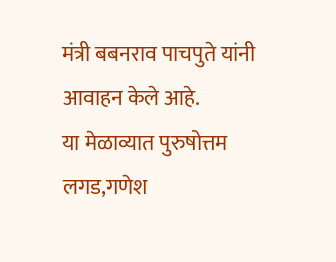मंत्री बबनराव पाचपुते यांनी आवाहन केले आहे.
या मेळाव्यात पुरुषोत्तम लगड,गणेश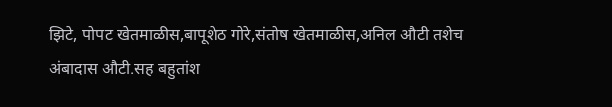झिटे, पोपट खेतमाळीस,बापूशेठ गोरे,संतोष खेतमाळीस,अनिल औटी तशेच अंबादास औटी.सह बहुतांश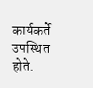कार्यकर्ते उपस्थित होते.